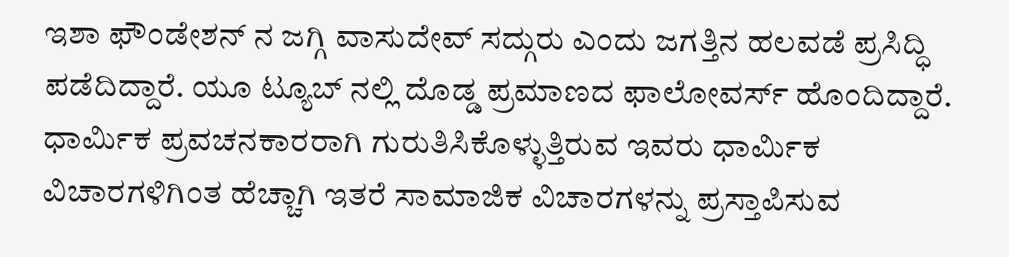ಇಶಾ ಫೌಂಡೇಶನ್ ನ ಜಗ್ಗಿ ವಾಸುದೇವ್ ಸದ್ಗುರು ಎಂದು ಜಗತ್ತಿನ ಹಲವಡೆ ಪ್ರಸಿದ್ಧಿ ಪಡೆದಿದ್ದಾರೆ. ಯೂ ಟ್ಯೂಬ್ ನಲ್ಲಿ ದೊಡ್ಡ ಪ್ರಮಾಣದ ಫಾಲೋವರ್ಸ್ ಹೊಂದಿದ್ದಾರೆ.
ಧಾರ್ಮಿಕ ಪ್ರವಚನಕಾರರಾಗಿ ಗುರುತಿಸಿಕೊಳ್ಳುತ್ತಿರುವ ಇವರು ಧಾರ್ಮಿಕ ವಿಚಾರಗಳಿಗಿಂತ ಹೆಚ್ಚಾಗಿ ಇತರೆ ಸಾಮಾಜಿಕ ವಿಚಾರಗಳನ್ನು ಪ್ರಸ್ತಾಪಿಸುವ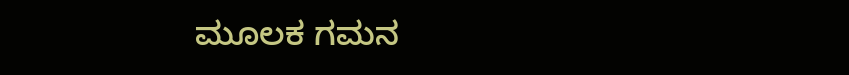ಮೂಲಕ ಗಮನ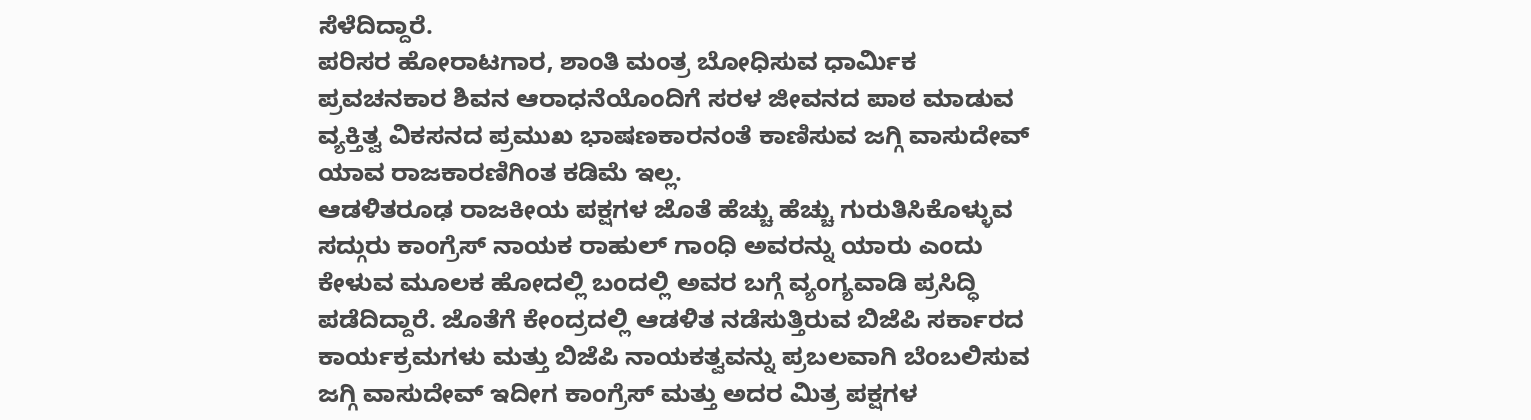ಸೆಳೆದಿದ್ದಾರೆ.
ಪರಿಸರ ಹೋರಾಟಗಾರ, ಶಾಂತಿ ಮಂತ್ರ ಬೋಧಿಸುವ ಧಾರ್ಮಿಕ ಪ್ರವಚನಕಾರ ಶಿವನ ಆರಾಧನೆಯೊಂದಿಗೆ ಸರಳ ಜೀವನದ ಪಾಠ ಮಾಡುವ ವ್ಯಕ್ತಿತ್ವ ವಿಕಸನದ ಪ್ರಮುಖ ಭಾಷಣಕಾರನಂತೆ ಕಾಣಿಸುವ ಜಗ್ಗಿ ವಾಸುದೇವ್ ಯಾವ ರಾಜಕಾರಣಿಗಿಂತ ಕಡಿಮೆ ಇಲ್ಲ.
ಆಡಳಿತರೂಢ ರಾಜಕೀಯ ಪಕ್ಷಗಳ ಜೊತೆ ಹೆಚ್ಚು ಹೆಚ್ಚು ಗುರುತಿಸಿಕೊಳ್ಳುವ ಸದ್ಗುರು ಕಾಂಗ್ರೆಸ್ ನಾಯಕ ರಾಹುಲ್ ಗಾಂಧಿ ಅವರನ್ನು ಯಾರು ಎಂದು ಕೇಳುವ ಮೂಲಕ ಹೋದಲ್ಲಿ ಬಂದಲ್ಲಿ ಅವರ ಬಗ್ಗೆ ವ್ಯಂಗ್ಯವಾಡಿ ಪ್ರಸಿದ್ಧಿ ಪಡೆದಿದ್ದಾರೆ. ಜೊತೆಗೆ ಕೇಂದ್ರದಲ್ಲಿ ಆಡಳಿತ ನಡೆಸುತ್ತಿರುವ ಬಿಜೆಪಿ ಸರ್ಕಾರದ ಕಾರ್ಯಕ್ರಮಗಳು ಮತ್ತು ಬಿಜೆಪಿ ನಾಯಕತ್ವವನ್ನು ಪ್ರಬಲವಾಗಿ ಬೆಂಬಲಿಸುವ ಜಗ್ಗಿ ವಾಸುದೇವ್ ಇದೀಗ ಕಾಂಗ್ರೆಸ್ ಮತ್ತು ಅದರ ಮಿತ್ರ ಪಕ್ಷಗಳ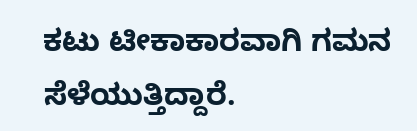ಕಟು ಟೀಕಾಕಾರವಾಗಿ ಗಮನ ಸೆಳೆಯುತ್ತಿದ್ದಾರೆ.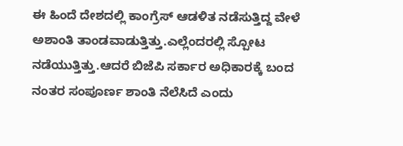ಈ ಹಿಂದೆ ದೇಶದಲ್ಲಿ ಕಾಂಗ್ರೆಸ್ ಆಡಳಿತ ನಡೆಸುತ್ತಿದ್ದ ವೇಳೆ ಅಶಾಂತಿ ತಾಂಡವಾಡುತ್ತಿತ್ತು.ಎಲ್ಲೆಂದರಲ್ಲಿ ಸ್ಪೋಟ ನಡೆಯುತ್ತಿತ್ತು.ಆದರೆ ಬಿಜೆಪಿ ಸರ್ಕಾರ ಅಧಿಕಾರಕ್ಕೆ ಬಂದ ನಂತರ ಸಂಪೂರ್ಣ ಶಾಂತಿ ನೆಲೆಸಿದೆ ಎಂದು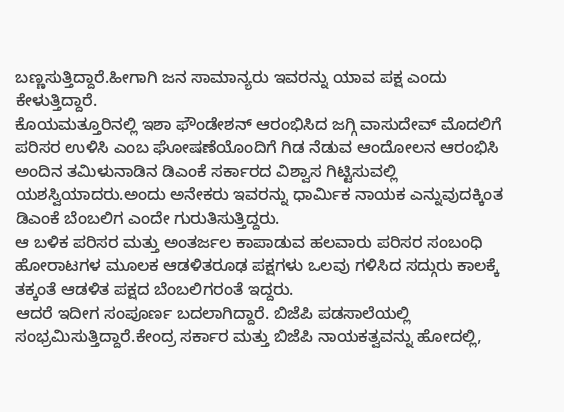ಬಣ್ಣಸುತ್ತಿದ್ದಾರೆ.ಹೀಗಾಗಿ ಜನ ಸಾಮಾನ್ಯರು ಇವರನ್ನು ಯಾವ ಪಕ್ಷ ಎಂದು ಕೇಳುತ್ತಿದ್ದಾರೆ.
ಕೊಯಮತ್ತೂರಿನಲ್ಲಿ ಇಶಾ ಫೌಂಡೇಶನ್ ಆರಂಭಿಸಿದ ಜಗ್ಗಿ ವಾಸುದೇವ್ ಮೊದಲಿಗೆ ಪರಿಸರ ಉಳಿಸಿ ಎಂಬ ಘೋಷಣೆಯೊಂದಿಗೆ ಗಿಡ ನೆಡುವ ಆಂದೋಲನ ಆರಂಭಿಸಿ ಅಂದಿನ ತಮಿಳುನಾಡಿನ ಡಿಎಂಕೆ ಸರ್ಕಾರದ ವಿಶ್ವಾಸ ಗಿಟ್ಟಿಸುವಲ್ಲಿ ಯಶಸ್ವಿಯಾದರು.ಅಂದು ಅನೇಕರು ಇವರನ್ನು ಧಾರ್ಮಿಕ ನಾಯಕ ಎನ್ನುವುದಕ್ಕಿಂತ ಡಿಎಂಕೆ ಬೆಂಬಲಿಗ ಎಂದೇ ಗುರುತಿಸುತ್ತಿದ್ದರು.
ಆ ಬಳಿಕ ಪರಿಸರ ಮತ್ತು ಅಂತರ್ಜಲ ಕಾಪಾಡುವ ಹಲವಾರು ಪರಿಸರ ಸಂಬಂಧಿ ಹೋರಾಟಗಳ ಮೂಲಕ ಆಡಳಿತರೂಢ ಪಕ್ಷಗಳು ಒಲವು ಗಳಿಸಿದ ಸದ್ಗುರು ಕಾಲಕ್ಕೆ ತಕ್ಕಂತೆ ಆಡಳಿತ ಪಕ್ಷದ ಬೆಂಬಲಿಗರಂತೆ ಇದ್ದರು.
ಆದರೆ ಇದೀಗ ಸಂಪೂರ್ಣ ಬದಲಾಗಿದ್ದಾರೆ. ಬಿಜೆಪಿ ಪಡಸಾಲೆಯಲ್ಲಿ ಸಂಭ್ರಮಿಸುತ್ತಿದ್ದಾರೆ.ಕೇಂದ್ರ ಸರ್ಕಾರ ಮತ್ತು ಬಿಜೆಪಿ ನಾಯಕತ್ವವನ್ನು ಹೋದಲ್ಲಿ,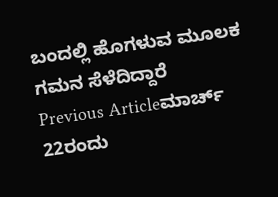ಬಂದಲ್ಲಿ ಹೊಗಳುವ ಮೂಲಕ ಗಮನ ಸೆಳೆದಿದ್ದಾರೆ
Previous Articleಮಾರ್ಚ್ 22ರಂದು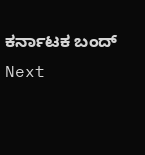ಕರ್ನಾಟಕ ಬಂದ್
Next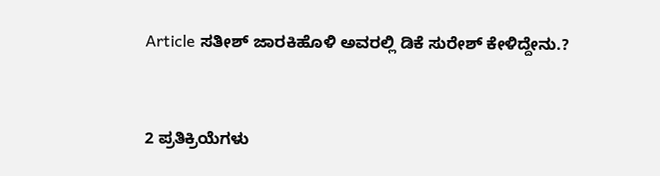Article ಸತೀಶ್ ಜಾರಕಿಹೊಳಿ ಅವರಲ್ಲಿ ಡಿಕೆ ಸುರೇಶ್ ಕೇಳಿದ್ದೇನು.?


2 ಪ್ರತಿಕ್ರಿಯೆಗಳು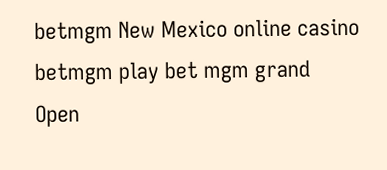betmgm New Mexico online casino betmgm play bet mgm grand
Open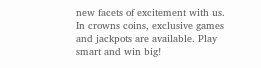new facets of excitement with us. In crowns coins, exclusive games and jackpots are available. Play smart and win big!